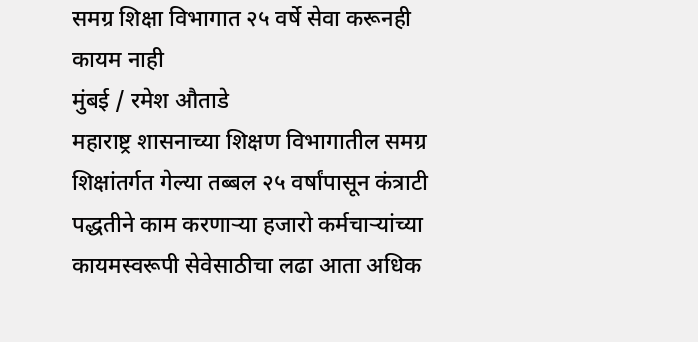समग्र शिक्षा विभागात २५ वर्षे सेवा करूनही कायम नाही
मुंबई / रमेश औताडे
महाराष्ट्र शासनाच्या शिक्षण विभागातील समग्र शिक्षांतर्गत गेल्या तब्बल २५ वर्षांपासून कंत्राटी पद्धतीने काम करणाऱ्या हजारो कर्मचाऱ्यांच्या कायमस्वरूपी सेवेसाठीचा लढा आता अधिक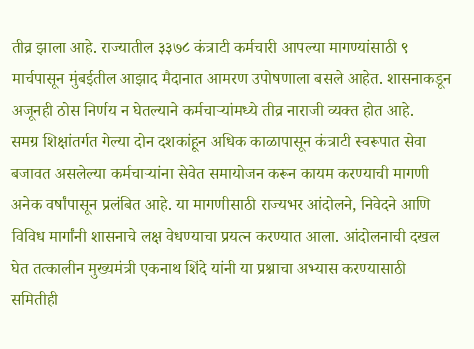तीव्र झाला आहे. राज्यातील ३३७८ कंत्राटी कर्मचारी आपल्या मागण्यांसाठी ९ मार्चपासून मुंबईतील आझाद मैदानात आमरण उपोषणाला बसले आहेत. शासनाकडून अजूनही ठोस निर्णय न घेतल्याने कर्मचाऱ्यांमध्ये तीव्र नाराजी व्यक्त होत आहे.
समग्र शिक्षांतर्गत गेल्या दोन दशकांहून अधिक काळापासून कंत्राटी स्वरूपात सेवा बजावत असलेल्या कर्मचाऱ्यांना सेवेत समायोजन करून कायम करण्याची मागणी अनेक वर्षांपासून प्रलंबित आहे. या मागणीसाठी राज्यभर आंदोलने, निवेदने आणि विविध मार्गांनी शासनाचे लक्ष वेधण्याचा प्रयत्न करण्यात आला. आंदोलनाची दखल घेत तत्कालीन मुख्यमंत्री एकनाथ शिंदे यांनी या प्रश्नाचा अभ्यास करण्यासाठी समितीही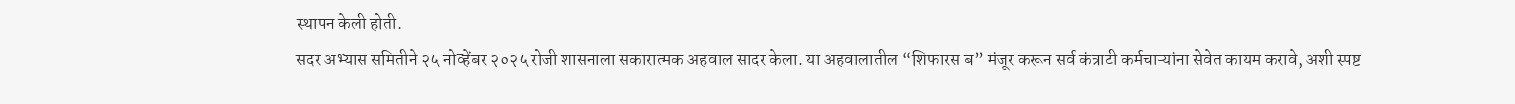स्थापन केली होती.
सदर अभ्यास समितीने २५ नोव्हेंबर २०२५ रोजी शासनाला सकारात्मक अहवाल सादर केला. या अहवालातील “शिफारस ब” मंजूर करून सर्व कंत्राटी कर्मचाऱ्यांना सेवेत कायम करावे, अशी स्पष्ट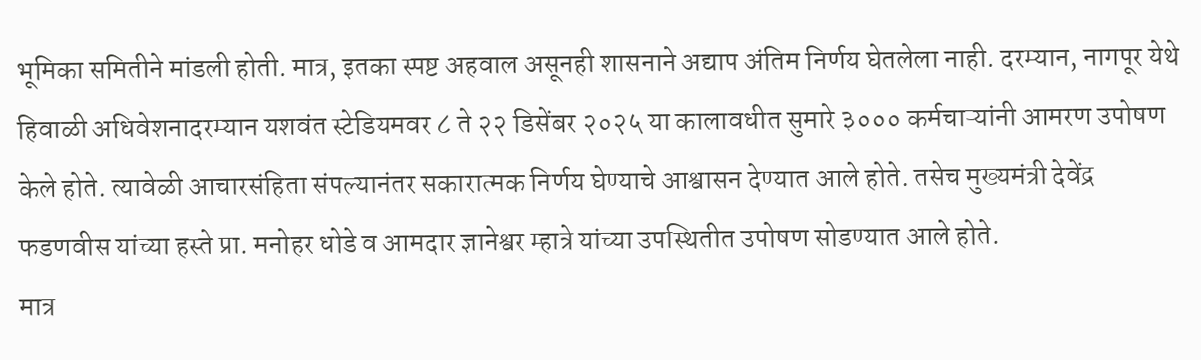भूमिका समितीने मांडली होती. मात्र, इतका स्पष्ट अहवाल असूनही शासनाने अद्याप अंतिम निर्णय घेतलेला नाही. दरम्यान, नागपूर येथे हिवाळी अधिवेशनादरम्यान यशवंत स्टेडियमवर ८ ते २२ डिसेंबर २०२५ या कालावधीत सुमारे ३००० कर्मचाऱ्यांनी आमरण उपोषण केले होते. त्यावेळी आचारसंहिता संपल्यानंतर सकारात्मक निर्णय घेण्याचे आश्वासन देण्यात आले होते. तसेच मुख्यमंत्री देवेंद्र फडणवीस यांच्या हस्ते प्रा. मनोहर धोडे व आमदार ज्ञानेश्वर म्हात्रे यांच्या उपस्थितीत उपोषण सोडण्यात आले होते.
मात्र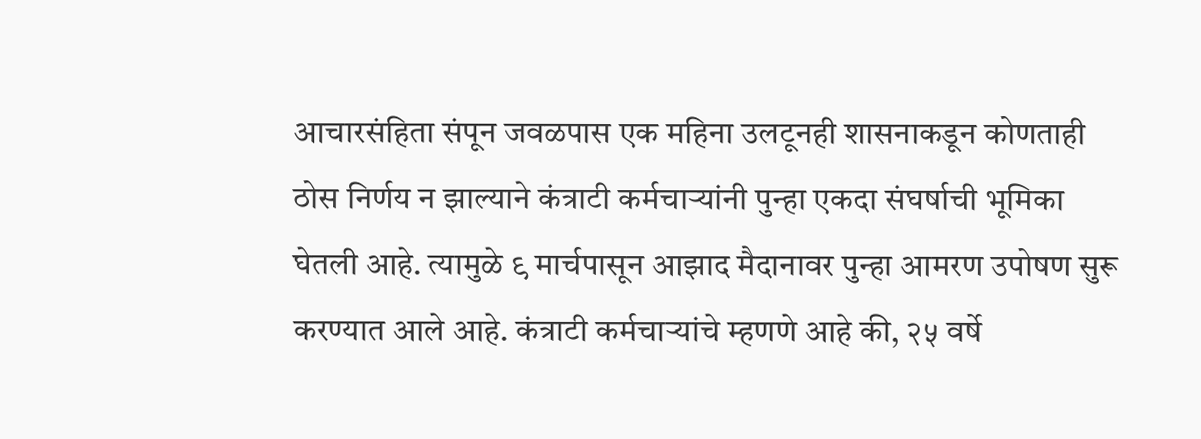आचारसंहिता संपून जवळपास एक महिना उलटूनही शासनाकडून कोणताही ठोस निर्णय न झाल्याने कंत्राटी कर्मचाऱ्यांनी पुन्हा एकदा संघर्षाची भूमिका घेतली आहे. त्यामुळे ९ मार्चपासून आझाद मैदानावर पुन्हा आमरण उपोषण सुरू करण्यात आले आहे. कंत्राटी कर्मचाऱ्यांचे म्हणणे आहे की, २५ वर्षे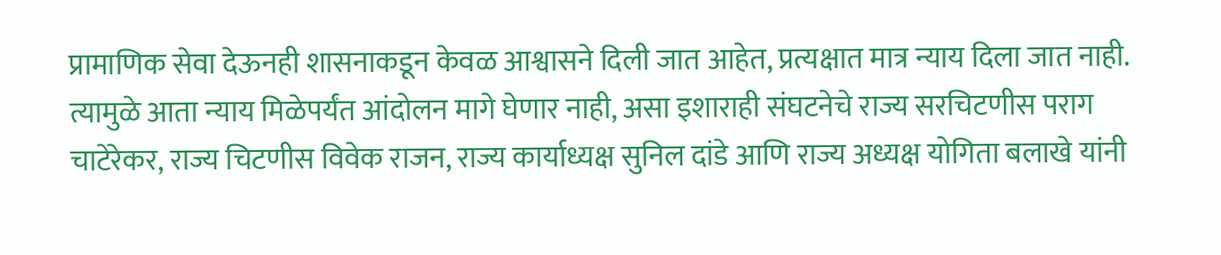प्रामाणिक सेवा देऊनही शासनाकडून केवळ आश्वासने दिली जात आहेत, प्रत्यक्षात मात्र न्याय दिला जात नाही. त्यामुळे आता न्याय मिळेपर्यंत आंदोलन मागे घेणार नाही, असा इशाराही संघटनेचे राज्य सरचिटणीस पराग चाटेरेकर, राज्य चिटणीस विवेक राजन, राज्य कार्याध्यक्ष सुनिल दांडे आणि राज्य अध्यक्ष योगिता बलाखे यांनी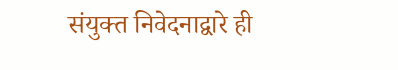संयुक्त निवेदनाद्वारे ही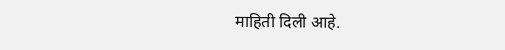माहिती दिली आहे.